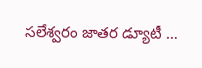సలేశ్వరం జాతర డ్యూటీ …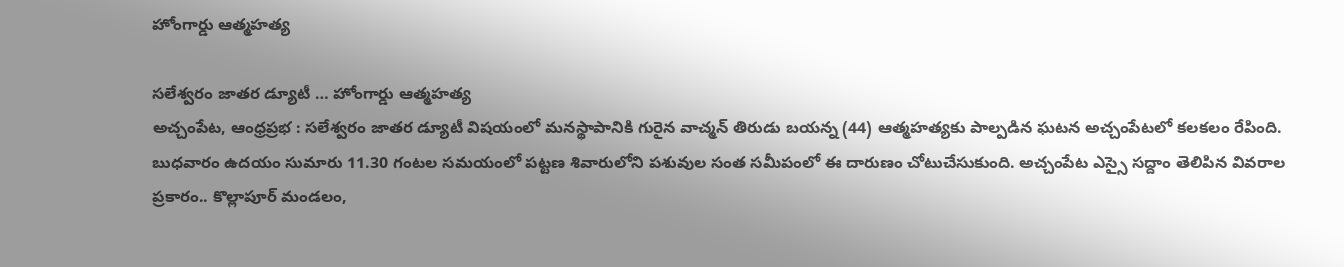హోంగార్డు ఆత్మహత్య

సలేశ్వరం జాతర డ్యూటీ … హోంగార్డు ఆత్మహత్య
అచ్చంపేట, ఆంధ్రప్రభ : సలేశ్వరం జాతర డ్యూటీ విషయంలో మనస్థాపానికి గురైన వాచ్మన్ తిరుడు బయన్న (44) ఆత్మహత్యకు పాల్పడిన ఘటన అచ్చంపేటలో కలకలం రేపింది. బుధవారం ఉదయం సుమారు 11.30 గంటల సమయంలో పట్టణ శివారులోని పశువుల సంత సమీపంలో ఈ దారుణం చోటుచేసుకుంది. అచ్చంపేట ఎస్సై సద్దాం తెలిపిన వివరాల ప్రకారం.. కొల్లాపూర్ మండలం,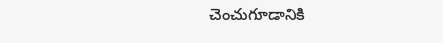చెంచుగూడానికి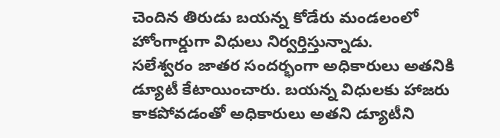చెందిన తిరుడు బయన్న కోడేరు మండలంలో హోంగార్డుగా విధులు నిర్వర్తిస్తున్నాడు.
సలేశ్వరం జాతర సందర్భంగా అధికారులు అతనికి డ్యూటీ కేటాయించారు. బయన్న విధులకు హాజరు కాకపోవడంతో అధికారులు అతని డ్యూటీని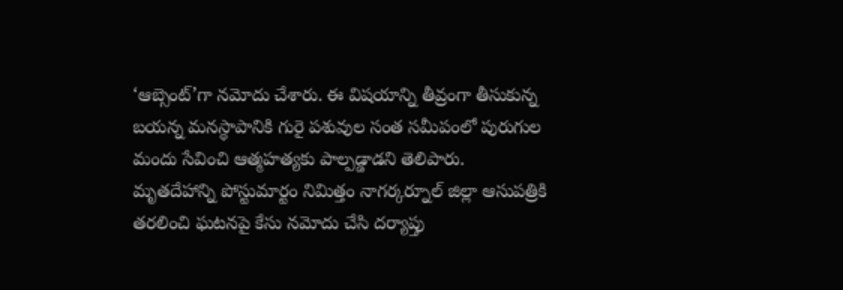‘ఆబ్సెంట్’గా నమోదు చేశారు. ఈ విషయాన్ని తీవ్రంగా తీసుకున్న బయన్న మనస్థాపానికి గురై పశువుల సంత సమీపంలో పురుగుల మందు సేవించి ఆత్మహత్యకు పాల్పడ్డాడని తెలిపారు.
మృతదేహాన్ని పోస్టుమార్టం నిమిత్తం నాగర్కర్నూల్ జిల్లా ఆసుపత్రికి తరలించి ఘటనపై కేసు నమోదు చేసి దర్యాప్తు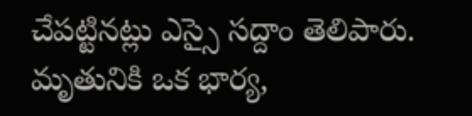చేపట్టినట్లు ఎస్సై సద్దాం తెలిపారు. మృతునికి ఒక భార్య,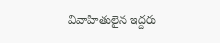వివాహితులైన ఇద్దరు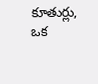కూతుర్లు, ఒక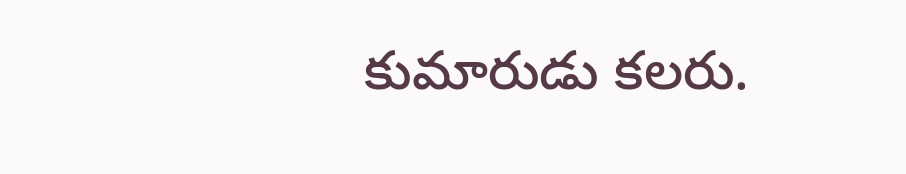కుమారుడు కలరు.